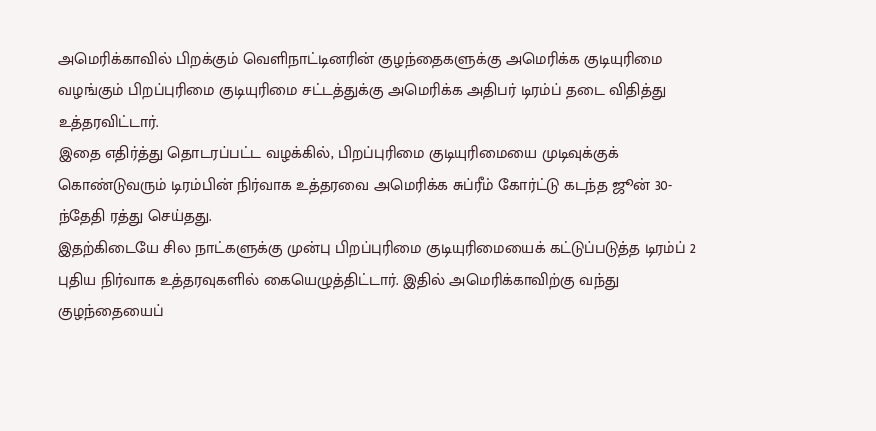அமெரிக்காவில் பிறக்கும் வெளிநாட்டினரின் குழந்தைகளுக்கு அமெரிக்க குடியுரிமை வழங்கும் பிறப்புரிமை குடியுரிமை சட்டத்துக்கு அமெரிக்க அதிபர் டிரம்ப் தடை விதித்து உத்தரவிட்டார்.
இதை எதிர்த்து தொடரப்பட்ட வழக்கில், பிறப்புரிமை குடியுரிமையை முடிவுக்குக் கொண்டுவரும் டிரம்பின் நிர்வாக உத்தரவை அமெரிக்க சுப்ரீம் கோர்ட்டு கடந்த ஜூன் 30-ந்தேதி ரத்து செய்தது.
இதற்கிடையே சில நாட்களுக்கு முன்பு பிறப்புரிமை குடியுரிமையைக் கட்டுப்படுத்த டிரம்ப் 2 புதிய நிர்வாக உத்தரவுகளில் கையெழுத்திட்டார். இதில் அமெரிக்காவிற்கு வந்து குழந்தையைப்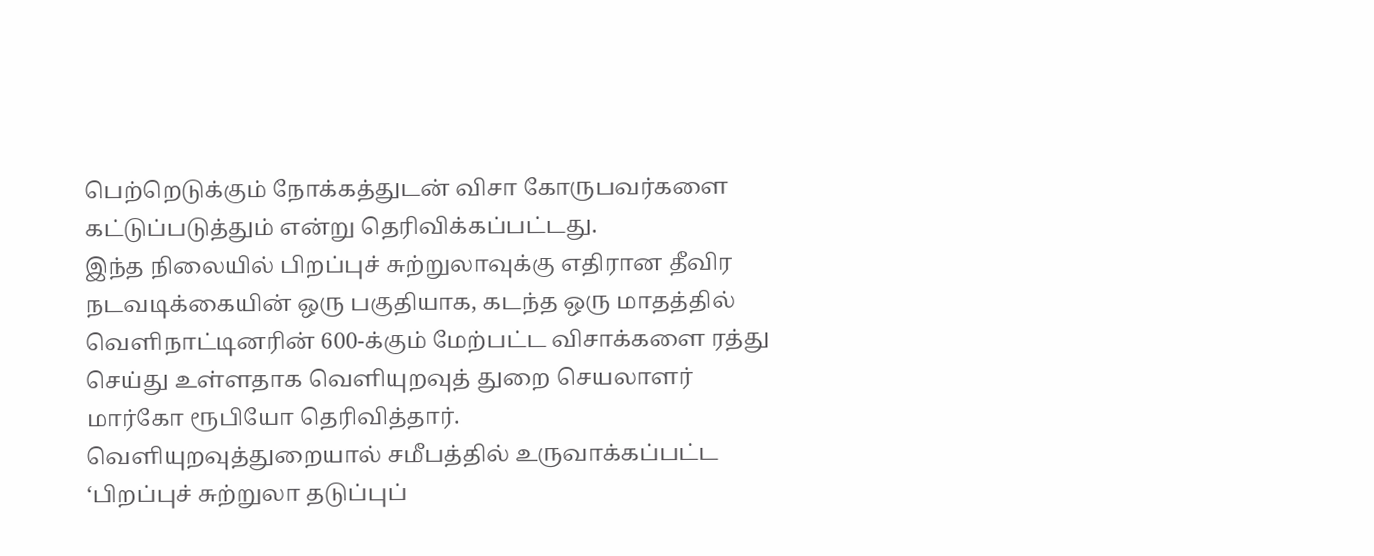பெற்றெடுக்கும் நோக்கத்துடன் விசா கோருபவர்களை கட்டுப்படுத்தும் என்று தெரிவிக்கப்பட்டது.
இந்த நிலையில் பிறப்புச் சுற்றுலாவுக்கு எதிரான தீவிர நடவடிக்கையின் ஒரு பகுதியாக, கடந்த ஒரு மாதத்தில் வெளிநாட்டினரின் 600-க்கும் மேற்பட்ட விசாக்களை ரத்து செய்து உள்ளதாக வெளியுறவுத் துறை செயலாளர் மார்கோ ரூபியோ தெரிவித்தார்.
வெளியுறவுத்துறையால் சமீபத்தில் உருவாக்கப்பட்ட ‘பிறப்புச் சுற்றுலா தடுப்புப்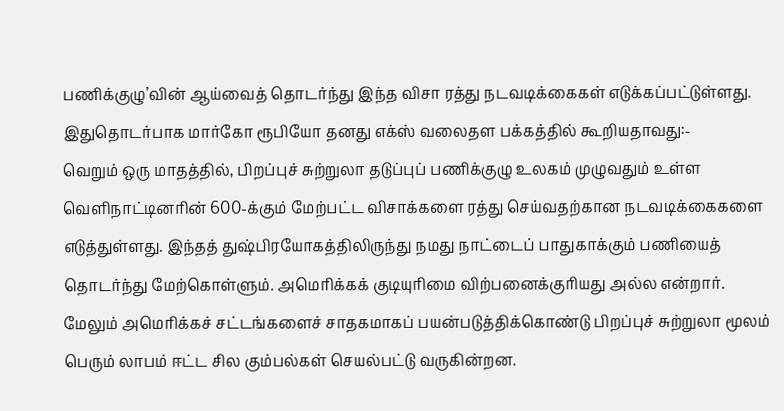பணிக்குழு’வின் ஆய்வைத் தொடர்ந்து இந்த விசா ரத்து நடவடிக்கைகள் எடுக்கப்பட்டுள்ளது.
இதுதொடர்பாக மார்கோ ரூபியோ தனது எக்ஸ் வலைதள பக்கத்தில் கூறியதாவது:-
வெறும் ஒரு மாதத்தில், பிறப்புச் சுற்றுலா தடுப்புப் பணிக்குழு உலகம் முழுவதும் உள்ள வெளிநாட்டினரின் 600-க்கும் மேற்பட்ட விசாக்களை ரத்து செய்வதற்கான நடவடிக்கைகளை எடுத்துள்ளது. இந்தத் துஷ்பிரயோகத்திலிருந்து நமது நாட்டைப் பாதுகாக்கும் பணியைத் தொடர்ந்து மேற்கொள்ளும். அமெரிக்கக் குடியுரிமை விற்பனைக்குரியது அல்ல என்றார்.
மேலும் அமெரிக்கச் சட்டங்களைச் சாதகமாகப் பயன்படுத்திக்கொண்டு பிறப்புச் சுற்றுலா மூலம் பெரும் லாபம் ஈட்ட சில கும்பல்கள் செயல்பட்டு வருகின்றன.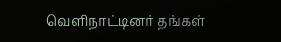வெளிநாட்டினர் தங்கள்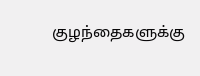குழந்தைகளுக்கு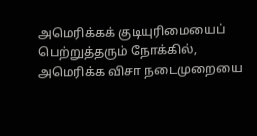அமெரிக்கக் குடியுரிமையைப் பெற்றுத்தரும் நோக்கில், அமெரிக்க விசா நடைமுறையை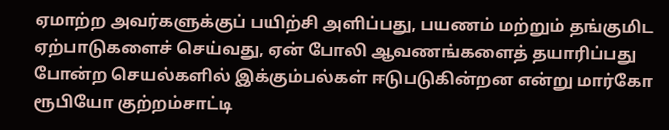ஏமாற்ற அவர்களுக்குப் பயிற்சி அளிப்பது, பயணம் மற்றும் தங்குமிட ஏற்பாடுகளைச் செய்வது, ஏன் போலி ஆவணங்களைத் தயாரிப்பது போன்ற செயல்களில் இக்கும்பல்கள் ஈடுபடுகின்றன என்று மார்கோ ரூபியோ குற்றம்சாட்டி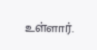உள்ளார்.